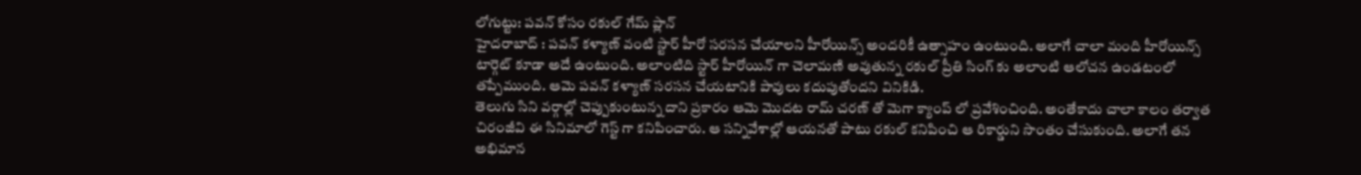లోగుట్టు: పవన్ కోసం రకుల్ గేమ్ ప్లాన్
హైదరాబాద్ : పవన్ కళ్యాణ్ వంటి స్టార్ హీరో సరసన చేయాలని హీరోయిన్స్ అందరికీ ఉత్సాహం ఉంటుంది. అలాగే చాలా మంది హీరోయిన్స్ టార్గెట్ కూడా అదే ఉంటుంది. అలాంటిది స్టార్ హీరోయిన్ గా చెలామణి అవుతున్న రకుల్ ప్రీతి సింగ్ కు అలాంటి ఆలోచన ఉండటంలో తప్పేముంది. ఆమె పవన్ కళ్యాణ్ సరసన చేయటానికి పావులు కదుపుతోందని వినికిడి.
తెలుగు సిని వర్గాల్లో చెప్పుకుంటున్న దాని ప్రకారం ఆమె మొదట రామ్ చరణ్ తో మెగా క్యాంప్ లో ప్రవేశించింది. అంతేకాదు చాలా కాలం తర్వాత చిరంజీవి ఈ సినిమాలో గెస్ట్ గా కనిపించారు. ఆ సన్నివేశాల్లో ఆయనతో పాటు రకుల్ కనిపించి ఆ రికార్డుని సొంతం చేసుకుంది. అలాగే తన అభిమాన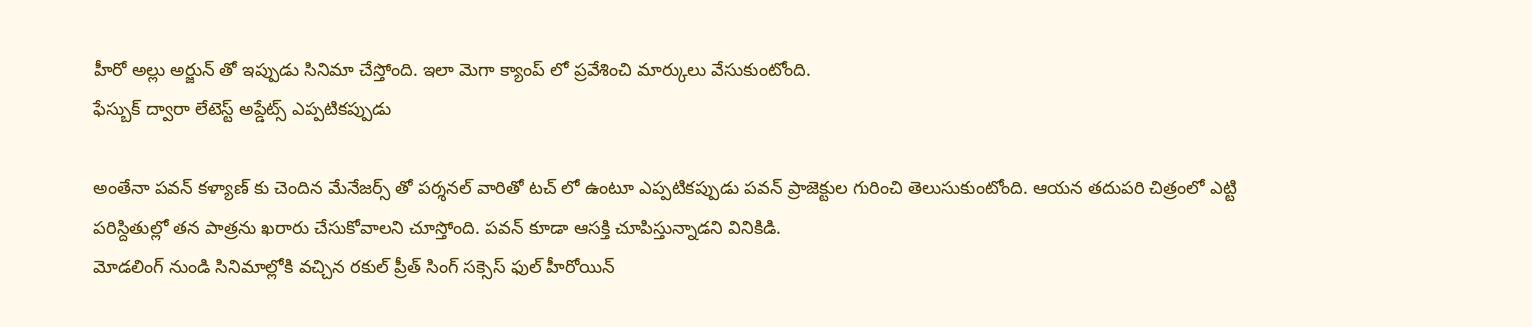హీరో అల్లు అర్జున్ తో ఇప్పుడు సినిమా చేస్తోంది. ఇలా మెగా క్యాంప్ లో ప్రవేశించి మార్కులు వేసుకుంటోంది.
ఫేస్బుక్ ద్వారా లేటెస్ట్ అప్డేట్స్ ఎప్పటికప్పుడు

అంతేనా పవన్ కళ్యాణ్ కు చెందిన మేనేజర్స్ తో పర్శనల్ వారితో టచ్ లో ఉంటూ ఎప్పటికప్పుడు పవన్ ప్రాజెక్టుల గురించి తెలుసుకుంటోంది. ఆయన తదుపరి చిత్రంలో ఎట్టి పరిస్దితుల్లో తన పాత్రను ఖరారు చేసుకోవాలని చూస్తోంది. పవన్ కూడా ఆసక్తి చూపిస్తున్నాడని వినికిడి.
మోడలింగ్ నుండి సినిమాల్లోకి వచ్చిన రకుల్ ప్రీత్ సింగ్ సక్సెస్ ఫుల్ హీరోయిన్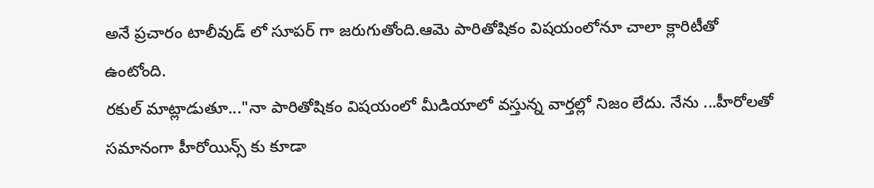అనే ప్రచారం టాలీవుడ్ లో సూపర్ గా జరుగుతోంది.ఆమె పారితోషికం విషయంలోనూ చాలా క్లారిటీతో ఉంటోంది.
రకుల్ మాట్లాడుతూ..."నా పారితోషికం విషయంలో మీడియాలో వస్తున్న వార్తల్లో నిజం లేదు. నేను ...హీరోలతో సమానంగా హీరోయిన్స్ కు కూడా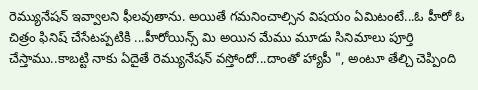రెమ్యునేషన్ ఇవ్వాలని ఫీలవుతాను. అయితే గమనించాల్సిన విషయం ఏమిటంటే...ఓ హీరో ఓ చిత్రం ఫినిష్ చేసేటప్పటికి ...హీరోయిన్స్ మి అయిన మేము మూడు సినిమాలు పూర్తి చేస్తాము..కాబట్టి నాకు ఏదైతే రెమ్యునేషన్ వస్తోందో...దాంతో హ్యాపీ ", అంటూ తేల్చి చెప్పింది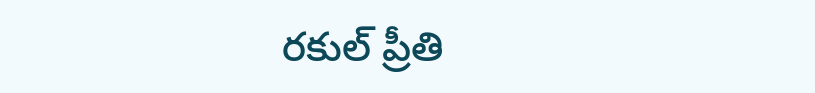రకుల్ ప్రీతి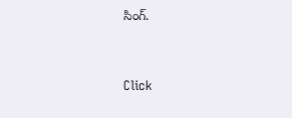సింగ్.


Click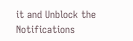it and Unblock the Notifications